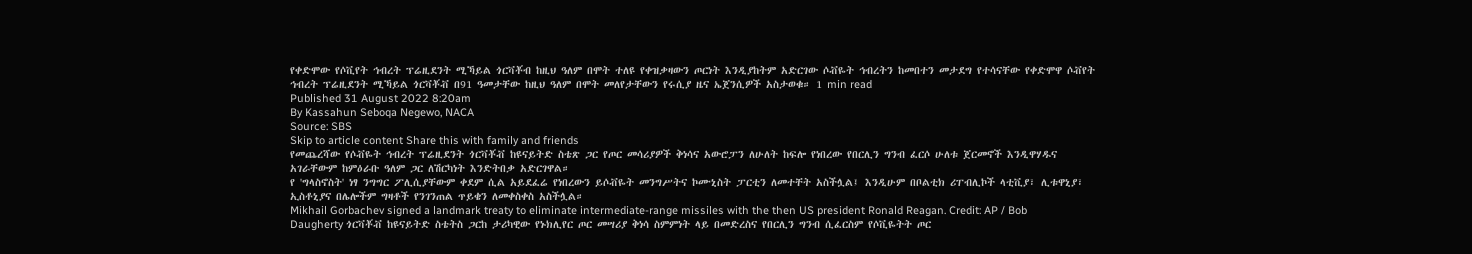የቀድሞው የሶቪየት ኅብረት ፕሬዚደንት ሚኻይል ጎርቫቾብ ከዚህ ዓለም በሞት ተለዩ የቀዝቃዛውን ጦርነት እንዲያከትም አድርገው ሶቭዬት ኅብረትን ከመበተን መታደግ የተሳናቸው የቀድሞዋ ሶቭየት ኅብረት ፕሬዚደንት ሚኻይል ጎርቫቾቭ በ91 ዓመታቸው ከዚህ ዓለም በሞት መለየታቸውን የሩሲያ ዜና ኤጀንሲዎች አስታወቁ። 1 min read
Published 31 August 2022 8:20am
By Kassahun Seboqa Negewo, NACA
Source: SBS
Skip to article content Share this with family and friends
የመጨረሻው የሶቭዬት ኅብረት ፕሬዚደንት ጎርቫቾቭ ከዩናይትድ ስቴጽ ጋር የጦር መሳሪያዎች ቅነሳና አውሮፓን ለሁለት ከፍሎ የነበረው የበርሊን ግንብ ፈርሶ ሁለቱ ጀርመኖች እንዲዋሃዱና አገራቸውም ከምዕራቡ ዓለም ጋር ለሽርካነት እንድትበቃ አድርገዋል።
የ 'ግላስኖስት' ነፃ ንግግር ፖሊሲያቸውም ቀደም ሲል አይደፈሬ የነበረውን ይሶቭዬት መንግሥትና ኮሙኒስት ፓርቲን ለመተቸት አስችሏል፤ እንዲሁም በቦልቲክ ሪፐብሊኮች ላቲቪያ፣ ሊቱዋኒያ፣ ኢስቶኒያና በሌሎችም ግዛቶች የንገንጠል ጥይቄን ለመቀስቀስ አስችሏል።
Mikhail Gorbachev signed a landmark treaty to eliminate intermediate-range missiles with the then US president Ronald Reagan. Credit: AP / Bob Daugherty ጎርቫቾቭ ከዩናይትድ ስቴትስ ጋርከ ታሪካዊው የኑክሊየር ጦር መሣሪያ ቅነሳ ስምምነት ላይ በመድረስና የበርሊን ግንብ ሲፈርስም የሶቪዬትት ጦር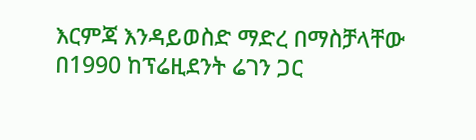እርምጃ እንዳይወስድ ማድረ በማስቻላቸው በ1990 ከፕሬዚደንት ሬገን ጋር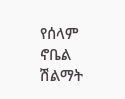የሰላም ኖቤል ሽልማት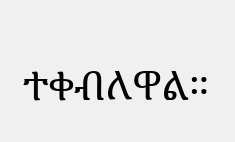ተቀብለዋል።